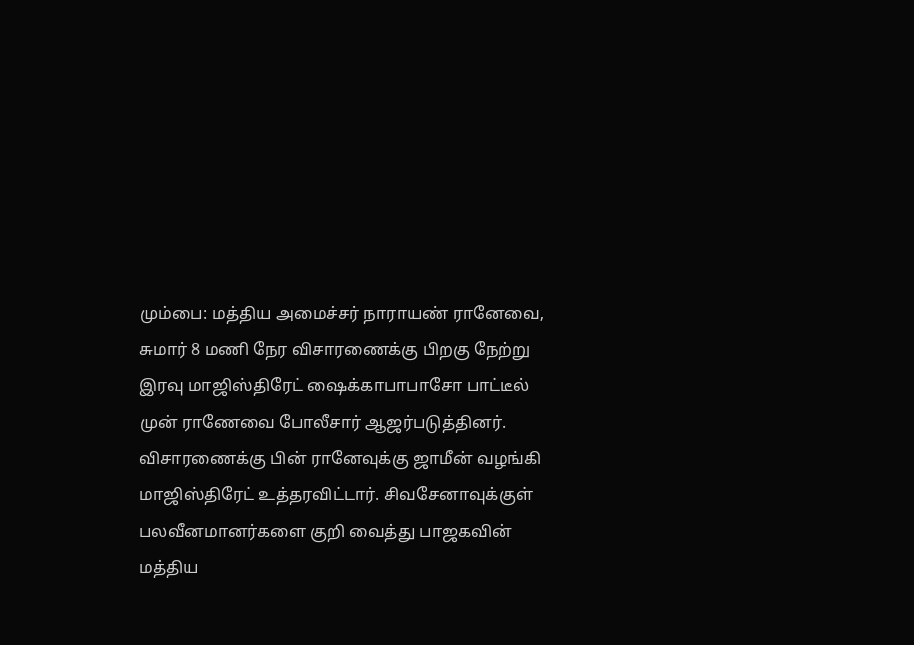மும்பை: மத்திய அமைச்சர் நாராயண் ரானேவை, சுமார் 8 மணி நேர விசாரணைக்கு பிறகு நேற்று இரவு மாஜிஸ்திரேட் ஷைக்காபாபாசோ பாட்டீல் முன் ராணேவை போலீசார் ஆஜர்படுத்தினர். விசாரணைக்கு பின் ரானேவுக்கு ஜாமீன் வழங்கி மாஜிஸ்திரேட் உத்தரவிட்டார். சிவசேனாவுக்குள் பலவீனமானர்களை குறி வைத்து பாஜகவின் மத்திய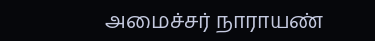அமைச்சர் நாராயண்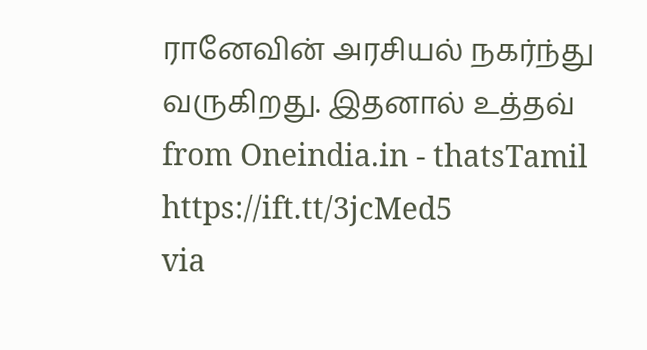ரானேவின் அரசியல் நகர்ந்து வருகிறது. இதனால் உத்தவ்
from Oneindia.in - thatsTamil https://ift.tt/3jcMed5
via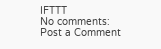IFTTT
No comments:
Post a Comment